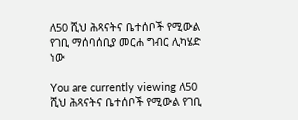ለ50 ሺህ ሕጻናትና ቤተሰቦች የሚውል የገቢ ማሰባሰቢያ መርሐ ግብር ሊካሄድ ነው

You are currently viewing ለ50 ሺህ ሕጻናትና ቤተሰቦች የሚውል የገቢ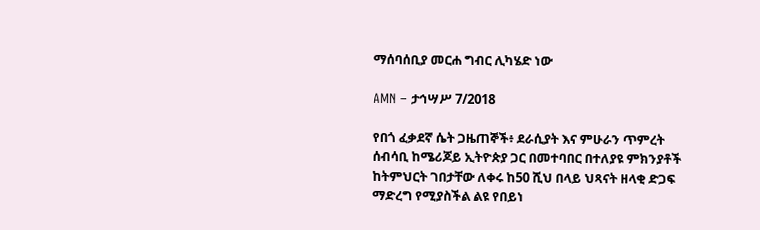ማሰባሰቢያ መርሐ ግብር ሊካሄድ ነው

AMN – ታኅሣሥ 7/2018

የበጎ ፈቃደኛ ሴት ጋዜጠኞች፥ ደራሲያት እና ምሁራን ጥምረት ሰብሳቢ ከሜሪጆይ ኢትዮጵያ ጋር በመተባበር በተለያዩ ምክንያቶች ከትምህርት ገበታቸው ለቀሩ ከ50 ሺህ በላይ ህጻናት ዘላቂ ድጋፍ ማድረግ የሚያስችል ልዩ የበይነ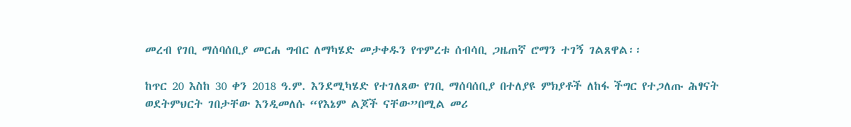መረብ የገቢ ማሰባሰቢያ መርሐ ግብር ለማካሄድ መታቀዱን የጥምረቱ ሰብሳቢ ጋዜጠኛ ሮማን ተገኝ ገልጸዋል፡፡

ከጥር 20 እስከ 30 ቀን 2018 ዓ.ም. እንደሚካሄድ የተገለጸው የገቢ ማሰባሰቢያ በተለያዩ ምክያቶች ለከፋ ችግር የተጋለጡ ሕፃናት ወደትምህርት ገበታቸው እንዲመለሱ “የእኔም ልጆች ናቸው”በሚል መሪ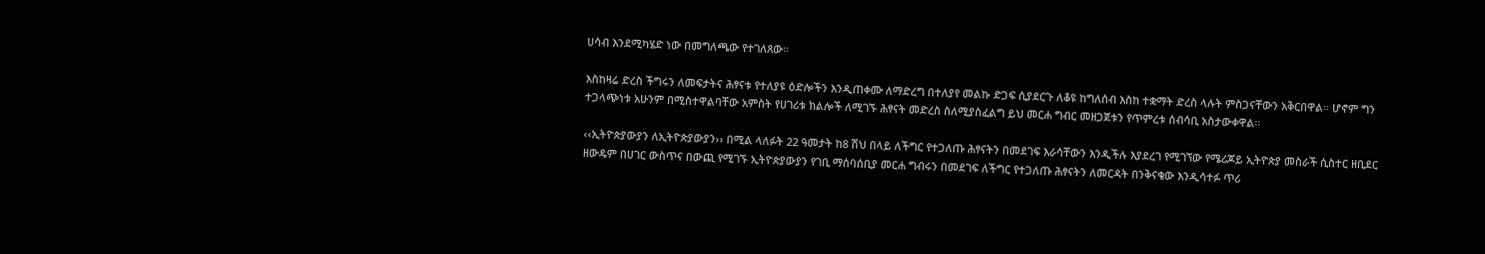ሀሳብ እንደሚካሄድ ነው በመግለጫው የተገለጸው።

እስከዛሬ ድረስ ችግሩን ለመፍታትና ሕፃናቱ የተለያዩ ዕድሎችን እንዲጠቀሙ ለማድረግ በተለያየ መልኩ ድጋፍ ሲያደርጉ ለቆዩ ከግለሰብ እስከ ተቋማት ድረስ ላሉት ምስጋናቸውን አቅርበዋል። ሆኖም ግን ተጋላጭነቱ አሁንም በሚስተዋልባቸው አምስት የሀገሪቱ ክልሎች ለሚገኙ ሕፃናት መድረስ ስለሚያስፈልግ ይህ መርሐ ግብር መዘጋጀቱን የጥምረቱ ሰብሳቢ አስታውቀዋል፡፡

‹‹ኢትዮጵያውያን ለኢትዮጵያውያን›› በሚል ላለፉት 22 ዓመታት ከ8 ሽህ በላይ ለችግር የተጋለጡ ሕፃናትን በመደገፍ እራሳቸውን እንዲችሉ እያደረገ የሚገኘው የሜሪጆይ ኢትዮጵያ መስራች ሲስተር ዘቢደር ዘውዴም በሀገር ውስጥና በውጪ የሚገኙ ኢትዮጵያውያን የገቢ ማሰባሰቢያ መርሐ ግብሩን በመደገፍ ለችግር የተጋለጡ ሕፃናትን ለመርዳት በንቅናቄው እንዲሳተፉ ጥሪ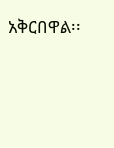አቅርበዋል፡፡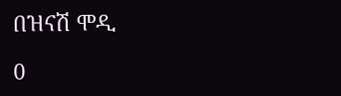በዝናሽ ሞዲ

0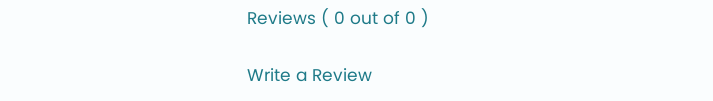Reviews ( 0 out of 0 )

Write a Review